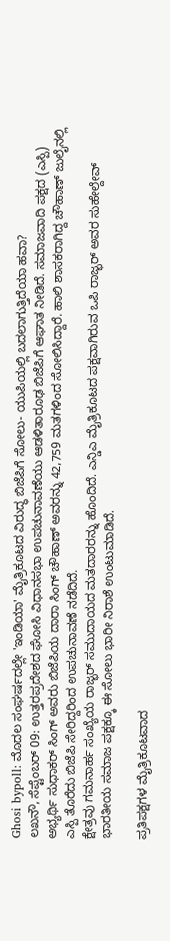Ghosi bypoll: ಮೊದಲ ಸಂಘರ್ಷದಲ್ಲೇ 'ಇಂಡಿಯಾ' ಮೈತ್ರಿಕೂಟದ ವಿರುದ್ಧ ಬಿಜೆಪಿಗೆ ಸೋಲು- ಯುಪಿಯಲ್ಲಿ ಬದಲಾಗುತ್ತಿದೆಯಾ ಹವಾ?
ಲಖನೌ, ಸೆಪ್ಟೆಂಬರ್ 09: ಉತ್ತರಪ್ರದೇಶದ ಘೋಸಿ ವಿಧಾನಸಭಾ ಉಪಚುನಾವಣೆಯು ಆಡಳಿತಾರೂಢ ಬಿಜೆಪಿಗೆ ಆಘಾತ ನೀಡಿದೆ. ಸಮಾಜವಾದಿ ಪಕ್ಷದ (ಎಸ್ಪಿ) ಅಭ್ಯರ್ಥಿ ಸುಧಾಕರ್ ಸಿಂಗ್ ಅವರು ಬಿಜೆಪಿಯ ದಾರಾ ಸಿಂಗ್ ಚೌಹಾಣ್ ಅವರನ್ನು 42,759 ಮತಗಳಿಂದ ಸೋಲಿಸಿದ್ದಾರೆ. ಹಾಲಿ ಶಾಸಕರಾಗಿದ್ದ ಚೌಹಾಣ್ ಜುಲೈನಲ್ಲಿ ಎಸ್ಪಿ ತೊರೆದು ಬಿಜೆಪಿ ಸೇರಿದ್ದರಿಂದ ಉಪಚುನಾವಣೆ ನಡೆದಿದೆ.
ಕ್ಷೇತ್ರವು ಗಮನಾರ್ಹ ಸಂಖ್ಯೆಯ ರಾಜ್ಭರ್ ಸಮುದಾಯದ ಮತದಾರರನ್ನು ಹೊಂದಿದೆ. ಎನ್ಡಿಎ ಮೈತ್ರಿಕೂಟದ ಪಕ್ಷವಾಗಿರುವ ಒಪಿ ರಾಜ್ಭರ್ ಅವರ ಸುಹೇಲ್ದೇವ್ ಭಾರತೀಯ ಸಮಾಜ ಪಕ್ಷಕ್ಕೂ ಈ ಸೋಲು ಭಾರೀ ನಿರಾಶೆ ಉಂಟುಮಾಡಿದೆ.

ಪ್ರತಿಪಕ್ಷಗಳ ಮೈತ್ರಿಕೂಟವಾದ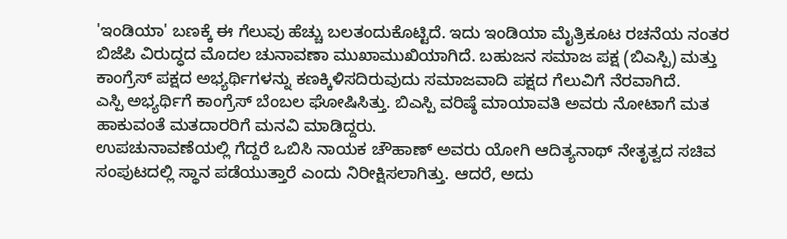'ಇಂಡಿಯಾ' ಬಣಕ್ಕೆ ಈ ಗೆಲುವು ಹೆಚ್ಚು ಬಲತಂದುಕೊಟ್ಟಿದೆ. ಇದು ಇಂಡಿಯಾ ಮೈತ್ರಿಕೂಟ ರಚನೆಯ ನಂತರ ಬಿಜೆಪಿ ವಿರುದ್ಧದ ಮೊದಲ ಚುನಾವಣಾ ಮುಖಾಮುಖಿಯಾಗಿದೆ. ಬಹುಜನ ಸಮಾಜ ಪಕ್ಷ (ಬಿಎಸ್ಪಿ) ಮತ್ತು ಕಾಂಗ್ರೆಸ್ ಪಕ್ಷದ ಅಭ್ಯರ್ಥಿಗಳನ್ನು ಕಣಕ್ಕಿಳಿಸದಿರುವುದು ಸಮಾಜವಾದಿ ಪಕ್ಷದ ಗೆಲುವಿಗೆ ನೆರವಾಗಿದೆ.
ಎಸ್ಪಿ ಅಭ್ಯರ್ಥಿಗೆ ಕಾಂಗ್ರೆಸ್ ಬೆಂಬಲ ಘೋಷಿಸಿತ್ತು. ಬಿಎಸ್ಪಿ ವರಿಷ್ಠೆ ಮಾಯಾವತಿ ಅವರು ನೋಟಾಗೆ ಮತ ಹಾಕುವಂತೆ ಮತದಾರರಿಗೆ ಮನವಿ ಮಾಡಿದ್ದರು.
ಉಪಚುನಾವಣೆಯಲ್ಲಿ ಗೆದ್ದರೆ ಒಬಿಸಿ ನಾಯಕ ಚೌಹಾಣ್ ಅವರು ಯೋಗಿ ಆದಿತ್ಯನಾಥ್ ನೇತೃತ್ವದ ಸಚಿವ ಸಂಪುಟದಲ್ಲಿ ಸ್ಥಾನ ಪಡೆಯುತ್ತಾರೆ ಎಂದು ನಿರೀಕ್ಷಿಸಲಾಗಿತ್ತು. ಆದರೆ, ಅದು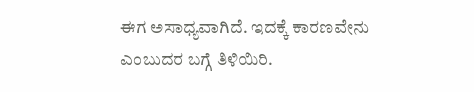ಈಗ ಅಸಾಧ್ಯವಾಗಿದೆ. ಇದಕ್ಕೆ ಕಾರಣವೇನು ಎಂಬುದರ ಬಗ್ಗೆ ತಿಳಿಯಿರಿ.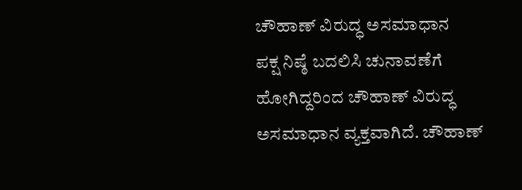ಚೌಹಾಣ್ ವಿರುದ್ಧ ಅಸಮಾಧಾನ
ಪಕ್ಷ ನಿಷ್ಠೆ ಬದಲಿಸಿ ಚುನಾವಣೆಗೆ ಹೋಗಿದ್ದರಿಂದ ಚೌಹಾಣ್ ವಿರುದ್ಧ ಅಸಮಾಧಾನ ವ್ಯಕ್ತವಾಗಿದೆ. ಚೌಹಾಣ್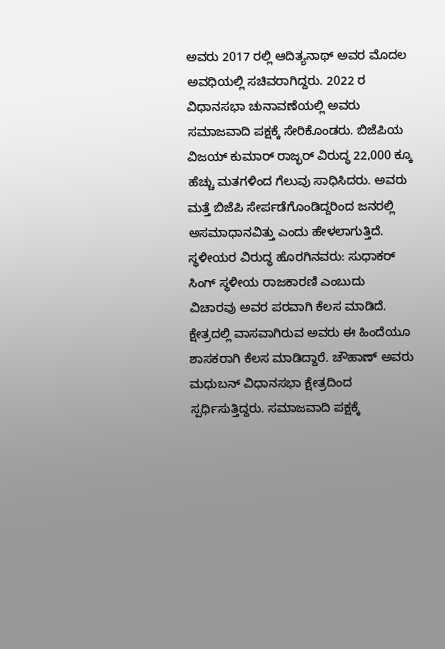ಅವರು 2017 ರಲ್ಲಿ ಆದಿತ್ಯನಾಥ್ ಅವರ ಮೊದಲ ಅವಧಿಯಲ್ಲಿ ಸಚಿವರಾಗಿದ್ದರು. 2022 ರ ವಿಧಾನಸಭಾ ಚುನಾವಣೆಯಲ್ಲಿ ಅವರು ಸಮಾಜವಾದಿ ಪಕ್ಷಕ್ಕೆ ಸೇರಿಕೊಂಡರು. ಬಿಜೆಪಿಯ ವಿಜಯ್ ಕುಮಾರ್ ರಾಜ್ಭರ್ ವಿರುದ್ಧ 22,000 ಕ್ಕೂ ಹೆಚ್ಚು ಮತಗಳಿಂದ ಗೆಲುವು ಸಾಧಿಸಿದರು. ಅವರು ಮತ್ತೆ ಬಿಜೆಪಿ ಸೇರ್ಪಡೆಗೊಂಡಿದ್ದರಿಂದ ಜನರಲ್ಲಿ ಅಸಮಾಧಾನವಿತ್ತು ಎಂದು ಹೇಳಲಾಗುತ್ತಿದೆ.
ಸ್ಥಳೀಯರ ವಿರುದ್ಧ ಹೊರಗಿನವರು: ಸುಧಾಕರ್ ಸಿಂಗ್ ಸ್ಥಳೀಯ ರಾಜಕಾರಣಿ ಎಂಬುದು ವಿಚಾರವು ಅವರ ಪರವಾಗಿ ಕೆಲಸ ಮಾಡಿದೆ. ಕ್ಷೇತ್ರದಲ್ಲಿ ವಾಸವಾಗಿರುವ ಅವರು ಈ ಹಿಂದೆಯೂ ಶಾಸಕರಾಗಿ ಕೆಲಸ ಮಾಡಿದ್ದಾರೆ. ಚೌಹಾಣ್ ಅವರು ಮಧುಬನ್ ವಿಧಾನಸಭಾ ಕ್ಷೇತ್ರದಿಂದ ಸ್ಪರ್ಧಿಸುತ್ತಿದ್ದರು. ಸಮಾಜವಾದಿ ಪಕ್ಷಕ್ಕೆ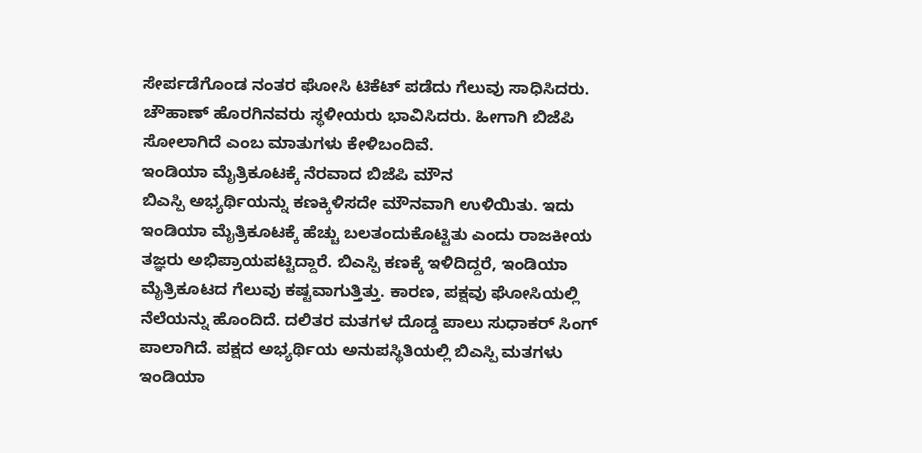ಸೇರ್ಪಡೆಗೊಂಡ ನಂತರ ಘೋಸಿ ಟಿಕೆಟ್ ಪಡೆದು ಗೆಲುವು ಸಾಧಿಸಿದರು. ಚೌಹಾಣ್ ಹೊರಗಿನವರು ಸ್ಥಳೀಯರು ಭಾವಿಸಿದರು. ಹೀಗಾಗಿ ಬಿಜೆಪಿ ಸೋಲಾಗಿದೆ ಎಂಬ ಮಾತುಗಳು ಕೇಳಿಬಂದಿವೆ.
ಇಂಡಿಯಾ ಮೈತ್ರಿಕೂಟಕ್ಕೆ ನೆರವಾದ ಬಿಜೆಪಿ ಮೌನ
ಬಿಎಸ್ಪಿ ಅಭ್ಯರ್ಥಿಯನ್ನು ಕಣಕ್ಕಿಳಿಸದೇ ಮೌನವಾಗಿ ಉಳಿಯಿತು. ಇದು ಇಂಡಿಯಾ ಮೈತ್ರಿಕೂಟಕ್ಕೆ ಹೆಚ್ಚು ಬಲತಂದುಕೊಟ್ಟಿತು ಎಂದು ರಾಜಕೀಯ ತಜ್ಞರು ಅಭಿಪ್ರಾಯಪಟ್ಟಿದ್ದಾರೆ. ಬಿಎಸ್ಪಿ ಕಣಕ್ಕೆ ಇಳಿದಿದ್ದರೆ, ಇಂಡಿಯಾ ಮೈತ್ರಿಕೂಟದ ಗೆಲುವು ಕಷ್ಟವಾಗುತ್ತಿತ್ತು. ಕಾರಣ, ಪಕ್ಷವು ಘೋಸಿಯಲ್ಲಿ ನೆಲೆಯನ್ನು ಹೊಂದಿದೆ. ದಲಿತರ ಮತಗಳ ದೊಡ್ಡ ಪಾಲು ಸುಧಾಕರ್ ಸಿಂಗ್ ಪಾಲಾಗಿದೆ. ಪಕ್ಷದ ಅಭ್ಯರ್ಥಿಯ ಅನುಪಸ್ಥಿತಿಯಲ್ಲಿ ಬಿಎಸ್ಪಿ ಮತಗಳು ಇಂಡಿಯಾ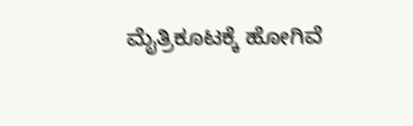ಮೈತ್ರಿಕೂಟಕ್ಕೆ ಹೋಗಿವೆ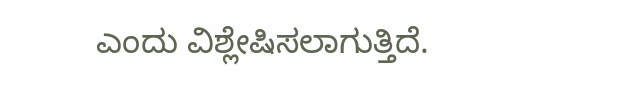ಎಂದು ವಿಶ್ಲೇಷಿಸಲಾಗುತ್ತಿದೆ.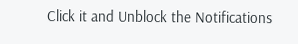Click it and Unblock the Notifications